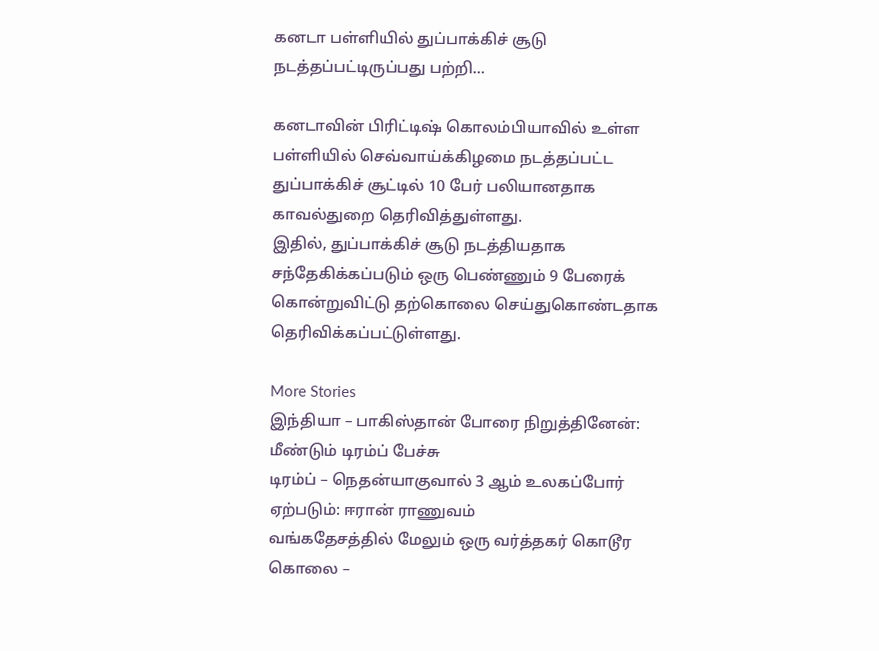கனடா பள்ளியில் துப்பாக்கிச் சூடு நடத்தப்பட்டிருப்பது பற்றி…

கனடாவின் பிரிட்டிஷ் கொலம்பியாவில் உள்ள பள்ளியில் செவ்வாய்க்கிழமை நடத்தப்பட்ட துப்பாக்கிச் சூட்டில் 10 பேர் பலியானதாக காவல்துறை தெரிவித்துள்ளது.
இதில், துப்பாக்கிச் சூடு நடத்தியதாக சந்தேகிக்கப்படும் ஒரு பெண்ணும் 9 பேரைக் கொன்றுவிட்டு தற்கொலை செய்துகொண்டதாக தெரிவிக்கப்பட்டுள்ளது.

More Stories
இந்தியா – பாகிஸ்தான் போரை நிறுத்தினேன்: மீண்டும் டிரம்ப் பேச்சு
டிரம்ப் – நெதன்யாகுவால் 3 ஆம் உலகப்போர் ஏற்படும்: ஈரான் ராணுவம்
வங்கதேசத்தில் மேலும் ஒரு வர்த்தகர் கொடூர கொலை –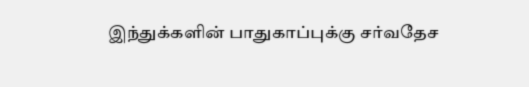இந்துக்களின் பாதுகாப்புக்கு சர்வதேச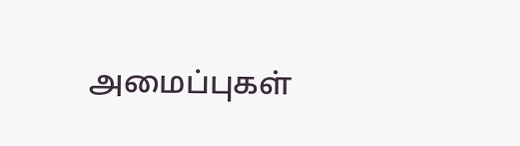அமைப்புகள்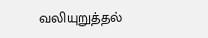வலியுறுத்தல்